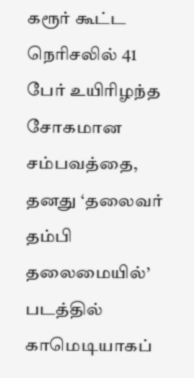கரூர் கூட்ட நெரிசலில் 41 பேர் உயிரிழந்த சோகமான சம்பவத்தை, தனது ‘தலைவர் தம்பி தலைமையில்’ படத்தில் காமெடியாகப்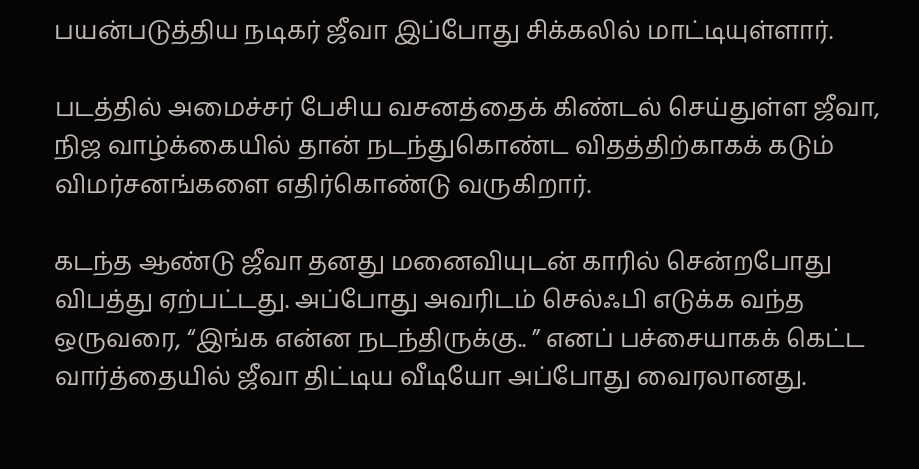பயன்படுத்திய நடிகர் ஜீவா இப்போது சிக்கலில் மாட்டியுள்ளார்.

படத்தில் அமைச்சர் பேசிய வசனத்தைக் கிண்டல் செய்துள்ள ஜீவா, நிஜ வாழ்க்கையில் தான் நடந்துகொண்ட விதத்திற்காகக் கடும் விமர்சனங்களை எதிர்கொண்டு வருகிறார்.

கடந்த ஆண்டு ஜீவா தனது மனைவியுடன் காரில் சென்றபோது விபத்து ஏற்பட்டது. அப்போது அவரிடம் செல்ஃபி எடுக்க வந்த ஒருவரை, “இங்க என்ன நடந்திருக்கு.. ” எனப் பச்சையாகக் கெட்ட வார்த்தையில் ஜீவா திட்டிய வீடியோ அப்போது வைரலானது.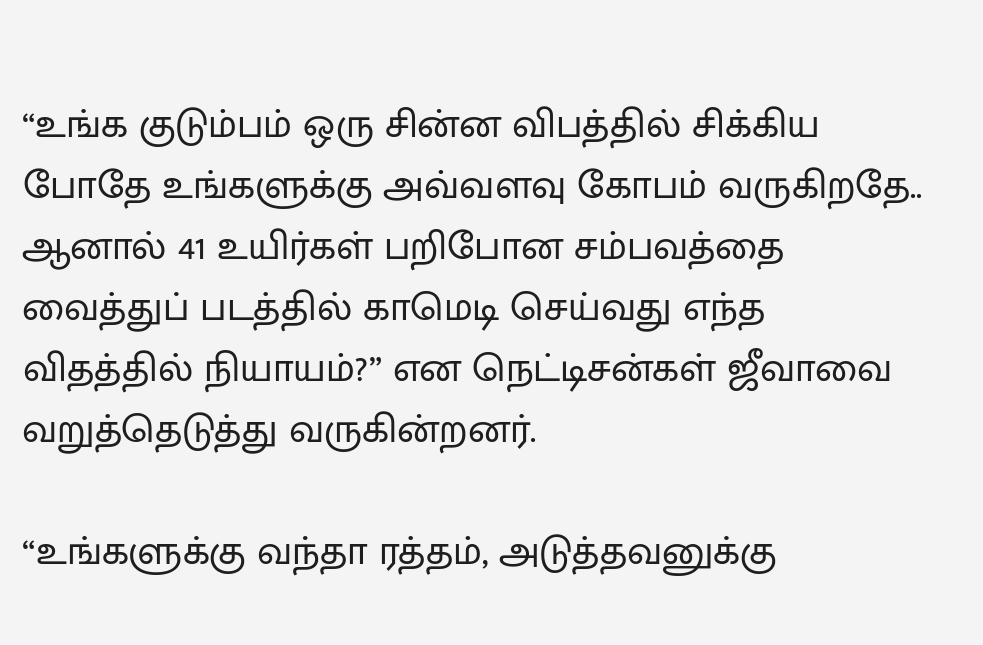“உங்க குடும்பம் ஒரு சின்ன விபத்தில் சிக்கிய போதே உங்களுக்கு அவ்வளவு கோபம் வருகிறதே.. ஆனால் 41 உயிர்கள் பறிபோன சம்பவத்தை வைத்துப் படத்தில் காமெடி செய்வது எந்த விதத்தில் நியாயம்?” என நெட்டிசன்கள் ஜீவாவை வறுத்தெடுத்து வருகின்றனர்.

“உங்களுக்கு வந்தா ரத்தம், அடுத்தவனுக்கு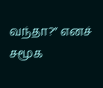வந்தா?” எனச் சமூக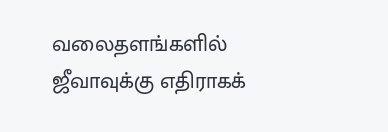வலைதளங்களில் ஜீவாவுக்கு எதிராகக்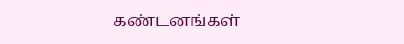கண்டனங்கள்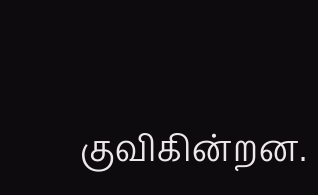குவிகின்றன.